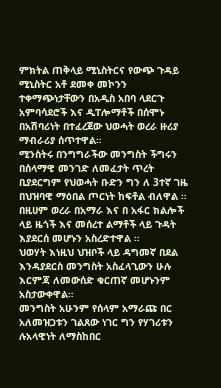ምክትል ጠቅላይ ሚኒስትርና የውጭ ጉዳይ ሚኒስትር አቶ ደመቀ መኮንን ተቀማጭነታቸውን በአዲስ አበባ ላደርጉ አምባሳደሮች እና ዲፐሎማቶች በሰሞኑ በአሽባሪነት በተፈረጀው ህወሓት ወረራ ዙሪያ ማብራሪያ ሰጥተዋል።
ሚንስትሩ በንግግራችው መንግስት ችግሩን በሰላማዊ መንገድ ለመፈታት ጥረት ቢያደርግም የህወሓት ቡድን ግን ለ 3ተኛ ገዜ በህዝባዊ ማዕበል ጦርነት ከፍቶል ብለዋል ።
በዚሀም ወረራ በአማራ እና በ አፋር ክልሎች ላይ ዜጎች እና መሰረተ ልማቶች ላይ ጉዳት እያደርሰ መሆኑን አስረድተዋል ።
ህወሃት እነዚህ ህዝቦች ላይ ዳግመኛ በደል እንዳያደርስ መንግስት አስፈላጊውን ሁሉ እርምጃ ለመውሰድ ቁርጠኛ መሆኑንም አስታውቀዋል።
መንግስት አሁንም የሰላም አማራጩ በር አለመዝጋቱን ገልጸው ነገር ግን የሃገሪቱን ሉአላዊነት ለማስከበር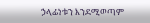ኃላፊነቱን እንደሚወጣም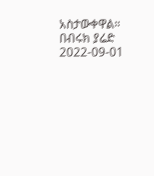አስታውቀዋል።
በብሩክ ያሬድ
2022-09-01